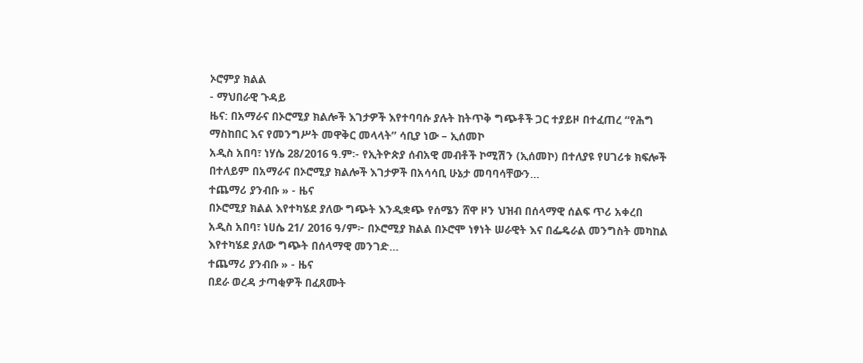ኦሮምያ ክልል
- ማህበራዊ ጉዳይ
ዜና: በአማራና በኦሮሚያ ክልሎች እገታዎች እየተባባሱ ያሉት ከትጥቅ ግጭቶች ጋር ተያይዞ በተፈጠረ “የሕግ ማስከበር እና የመንግሥት መዋቅር መላላት” ሳቢያ ነው – ኢሰመኮ
አዲስ አበባ፣ ነሃሴ 28/2016 ዓ.ም፡- የኢትዮጵያ ሰብአዊ መብቶች ኮሚሽን (ኢሰመኮ) በተለያዩ የሀገሪቱ ክፍሎች በተለይም በአማራና በኦሮሚያ ክልሎች እገታዎች በአሳሳቢ ሁኔታ መባባሳቸውን…
ተጨማሪ ያንብቡ » - ዜና
በኦሮሚያ ክልል እየተካሄደ ያለው ግጭት እንዲቋጭ የሰሜን ሸዋ ዞን ህዝብ በሰላማዊ ሰልፍ ጥሪ አቀረበ
አዲስ አበባ፣ ነሀሴ 21/ 2016 ዓ/ም፦ በኦሮሚያ ክልል በኦሮሞ ነፃነት ሠራዊት እና በፌዴራል መንግስት መካከል እየተካሄደ ያለው ግጭት በሰላማዊ መንገድ…
ተጨማሪ ያንብቡ » - ዜና
በደራ ወረዳ ታጣቂዎች በፈጸሙት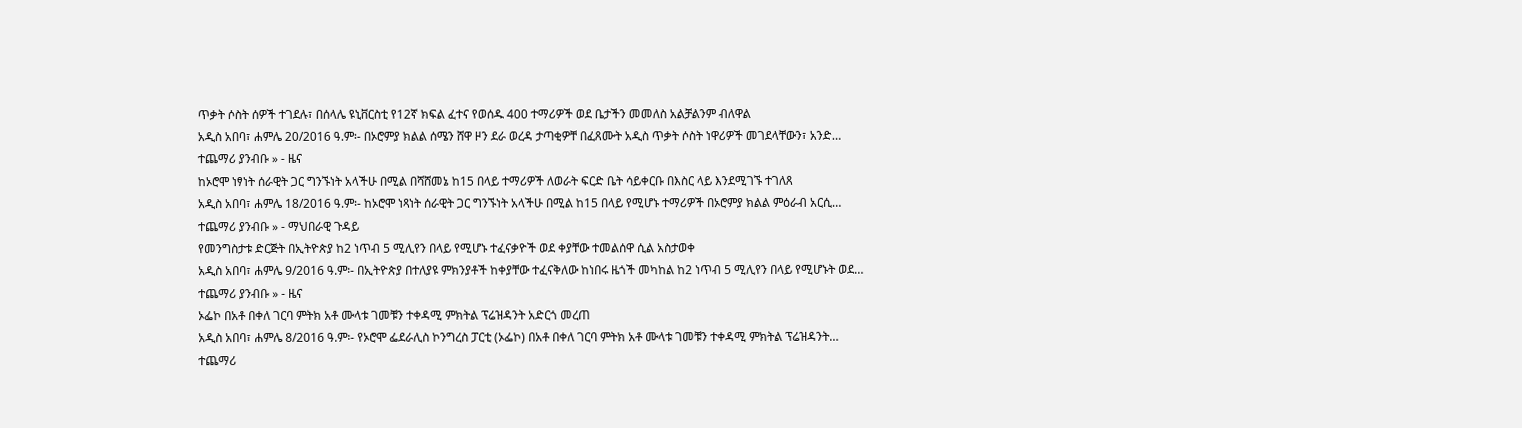ጥቃት ሶስት ሰዎች ተገደሉ፣ በሰላሌ ዩኒቨርስቲ የ12ኛ ክፍል ፈተና የወሰዱ 400 ተማሪዎች ወደ ቤታችን መመለስ አልቻልንም ብለዋል
አዲስ አበባ፣ ሐምሌ 20/2016 ዓ.ም፡- በኦሮምያ ክልል ሰሜን ሸዋ ዞን ደራ ወረዳ ታጣቂዎቸ በፈጸሙት አዲስ ጥቃት ሶስት ነዋሪዎች መገደላቸውን፣ አንድ…
ተጨማሪ ያንብቡ » - ዜና
ከኦሮሞ ነፃነት ሰራዊት ጋር ግንኙነት አላችሁ በሚል በሻሸመኔ ከ15 በላይ ተማሪዎች ለወራት ፍርድ ቤት ሳይቀርቡ በእስር ላይ እንደሚገኙ ተገለጸ
አዲስ አበባ፣ ሐምሌ 18/2016 ዓ.ም፡- ከኦሮሞ ነጻነት ሰራዊት ጋር ግንኙነት አላችሁ በሚል ከ15 በላይ የሚሆኑ ተማሪዎች በኦሮምያ ክልል ምዕራብ አርሲ…
ተጨማሪ ያንብቡ » - ማህበራዊ ጉዳይ
የመንግስታቱ ድርጅት በኢትዮጵያ ከ2 ነጥብ 5 ሚሊየን በላይ የሚሆኑ ተፈናቃዮች ወደ ቀያቸው ተመልሰዋ ሲል አስታወቀ
አዲስ አበባ፣ ሐምሌ 9/2016 ዓ.ም፡- በኢትዮጵያ በተለያዩ ምክንያቶች ከቀያቸው ተፈናቅለው ከነበሩ ዜጎች መካከል ከ2 ነጥብ 5 ሚሊየን በላይ የሚሆኑት ወደ…
ተጨማሪ ያንብቡ » - ዜና
ኦፌኮ በአቶ በቀለ ገርባ ምትክ አቶ ሙላቱ ገመቹን ተቀዳሚ ምክትል ፕሬዝዳንት አድርጎ መረጠ
አዲስ አበባ፣ ሐምሌ 8/2016 ዓ.ም፡- የኦሮሞ ፌደራሊስ ኮንግረስ ፓርቲ (ኦፌኮ) በአቶ በቀለ ገርባ ምትክ አቶ ሙላቱ ገመቹን ተቀዳሚ ምክትል ፕሬዝዳንት…
ተጨማሪ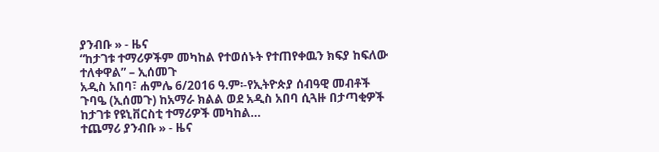ያንብቡ » - ዜና
“ከታገቱ ተማሪዎችም መካከል የተወሰኑት የተጠየቀዉን ክፍያ ከፍለው ተለቀዋል” – ኢሰመጉ
አዲስ አበባ፣ ሐምሌ 6/2016 ዓ.ም፡-የኢትዮጵያ ሰብዓዊ መብቶች ጉባዔ (ኢሰመጉ) ከአማራ ክልል ወደ አዲስ አበባ ሲጓዙ በታጣቂዎች ከታገቱ የዩኒቨርስቲ ተማሪዎች መካከል…
ተጨማሪ ያንብቡ » - ዜና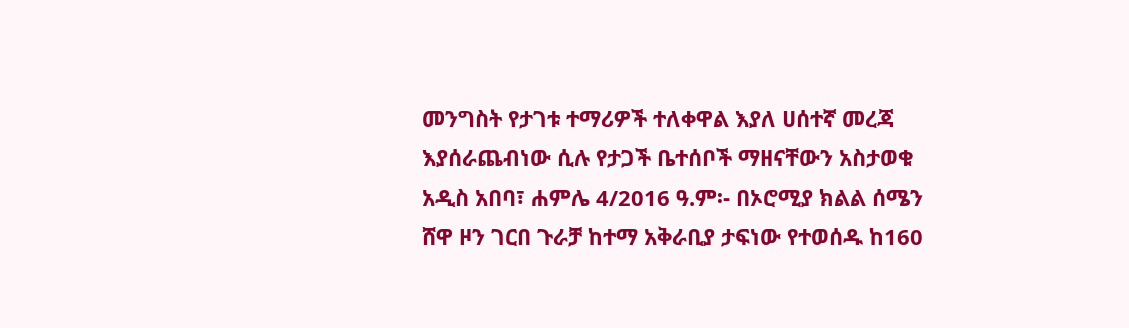መንግስት የታገቱ ተማሪዎች ተለቀዋል እያለ ሀሰተኛ መረጃ እያሰራጨብነው ሲሉ የታጋች ቤተሰቦች ማዘናቸውን አስታወቁ
አዲስ አበባ፣ ሐምሌ 4/2016 ዓ.ም፡- በኦሮሚያ ክልል ሰሜን ሸዋ ዞን ገርበ ጉራቻ ከተማ አቅራቢያ ታፍነው የተወሰዱ ከ160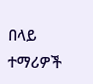በላይ ተማሪዎች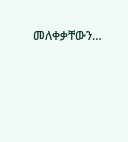መለቀቃቸውን…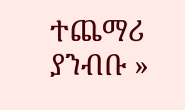ተጨማሪ ያንብቡ »